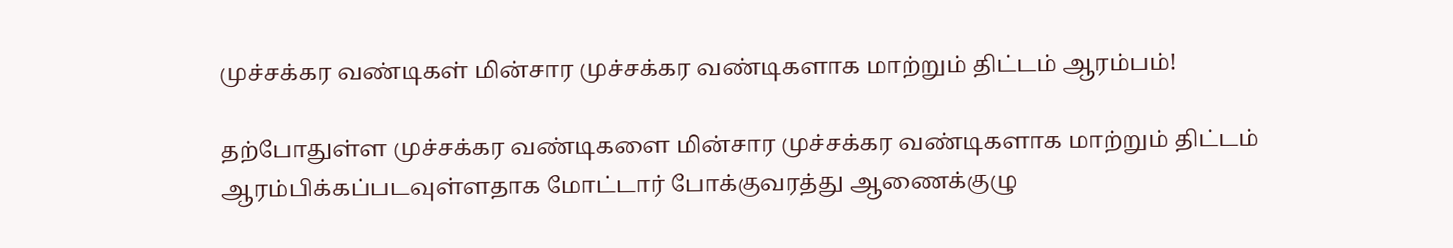முச்சக்கர வண்டிகள் மின்சார முச்சக்கர வண்டிகளாக மாற்றும் திட்டம் ஆரம்பம்!

தற்போதுள்ள முச்சக்கர வண்டிகளை மின்சார முச்சக்கர வண்டிகளாக மாற்றும் திட்டம் ஆரம்பிக்கப்படவுள்ளதாக மோட்டார் போக்குவரத்து ஆணைக்குழு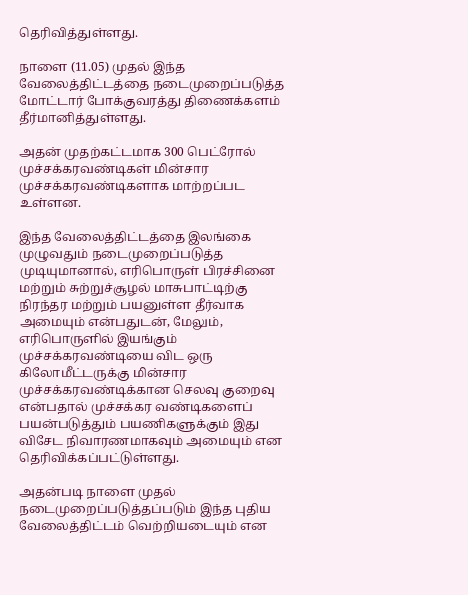தெரிவித்துள்ளது.

நாளை (11.05) முதல் இந்த வேலைத்திட்டத்தை நடைமுறைப்படுத்த மோட்டார் போக்குவரத்து திணைக்களம் தீர்மானித்துள்ளது.

அதன் முதற்கட்டமாக 300 பெட்ரோல் முச்சக்கரவண்டிகள் மின்சார முச்சக்கரவண்டிகளாக மாற்றப்பட உள்ளன.

இந்த வேலைத்திட்டத்தை இலங்கை முழுவதும் நடைமுறைப்படுத்த முடியுமானால், எரிபொருள் பிரச்சினை மற்றும் சுற்றுச்சூழல் மாசுபாட்டிற்கு நிரந்தர மற்றும் பயனுள்ள தீர்வாக அமையும் என்பதுடன், மேலும், எரிபொருளில் இயங்கும் முச்சக்கரவண்டியை விட ஒரு கிலோமீட்டருக்கு மின்சார முச்சக்கரவண்டிக்கான செலவு குறைவு என்பதால் முச்சக்கர வண்டிகளைப் பயன்படுத்தும் பயணிகளுக்கும் இது விசேட நிவாரணமாகவும் அமையும் என தெரிவிக்கப்பட்டுள்ளது.

அதன்படி நாளை முதல் நடைமுறைப்படுத்தப்படும் இந்த புதிய வேலைத்திட்டம் வெற்றியடையும் என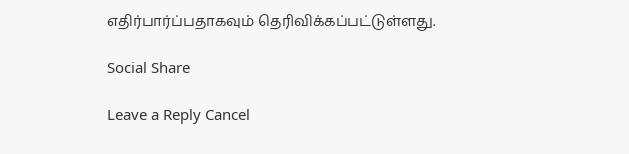எதிர்பார்ப்பதாகவும் தெரிவிக்கப்பட்டுள்ளது.

Social Share

Leave a Reply Cancel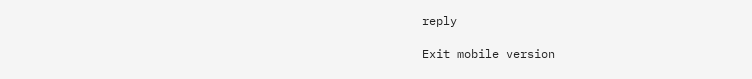reply

Exit mobile version